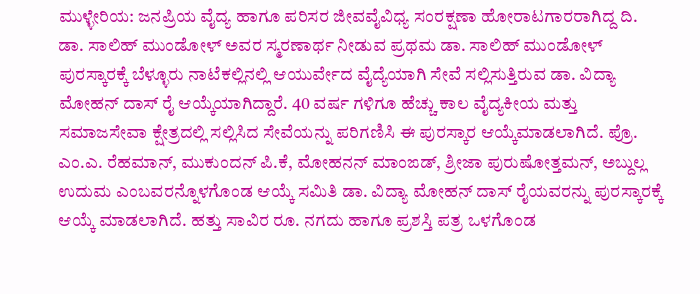ಮುಳ್ಳೇರಿಯ: ಜನಪ್ರಿಯ ವೈದ್ಯ ಹಾಗೂ ಪರಿಸರ ಜೀವವೈವಿಧ್ಯ ಸಂರಕ್ಷಣಾ ಹೋರಾಟಗಾರರಾಗಿದ್ದ ದಿ. ಡಾ. ಸಾಲಿಹ್ ಮುಂಡೋಳ್ ಅವರ ಸ್ಮರಣಾರ್ಥ ನೀಡುವ ಪ್ರಥಮ ಡಾ. ಸಾಲಿಹ್ ಮುಂಡೋಳ್ ಪುರಸ್ಕಾರಕ್ಕೆ ಬೆಳ್ಳೂರು ನಾಟೆಕಲ್ಲಿನಲ್ಲಿ ಆಯುರ್ವೇದ ವೈದ್ಯೆಯಾಗಿ ಸೇವೆ ಸಲ್ಲಿಸುತ್ತಿರುವ ಡಾ. ವಿದ್ಯಾ ಮೋಹನ್ ದಾಸ್ ರೈ ಆಯ್ಕೆಯಾಗಿದ್ದಾರೆ. 40 ವರ್ಷ ಗಳಿಗೂ ಹೆಚ್ಚು ಕಾಲ ವೈದ್ಯಕೀಯ ಮತ್ತು ಸಮಾಜಸೇವಾ ಕ್ಷೇತ್ರದಲ್ಲಿ ಸಲ್ಲಿಸಿದ ಸೇವೆಯನ್ನು ಪರಿಗಣಿಸಿ ಈ ಪುರಸ್ಕಾರ ಆಯ್ಕೆಮಾಡಲಾಗಿದೆ. ಪ್ರೊ. ಎಂ.ಎ. ರೆಹಮಾನ್, ಮುಕುಂದನ್ ಪಿ.ಕೆ, ಮೋಹನನ್ ಮಾಂಙಡ್, ಶ್ರೀಜಾ ಪುರುಷೋತ್ತಮನ್, ಅಬ್ದುಲ್ಲ ಉದುಮ ಎಂಬವರನ್ನೊಳಗೊಂಡ ಆಯ್ಕೆ ಸಮಿತಿ ಡಾ. ವಿದ್ಯಾ ಮೋಹನ್ ದಾಸ್ ರೈಯವರನ್ನು ಪುರಸ್ಕಾರಕ್ಕೆ ಆಯ್ಕೆ ಮಾಡಲಾಗಿದೆ. ಹತ್ತು ಸಾವಿರ ರೂ. ನಗದು ಹಾಗೂ ಪ್ರಶಸ್ತಿ ಪತ್ರ ಒಳಗೊಂಡ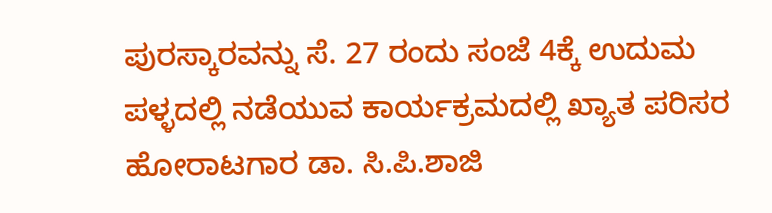ಪುರಸ್ಕಾರವನ್ನು ಸೆ. 27 ರಂದು ಸಂಜೆ 4ಕ್ಕೆ ಉದುಮ ಪಳ್ಳದಲ್ಲಿ ನಡೆಯುವ ಕಾರ್ಯಕ್ರಮದಲ್ಲಿ ಖ್ಯಾತ ಪರಿಸರ ಹೋರಾಟಗಾರ ಡಾ. ಸಿ.ಪಿ.ಶಾಜಿ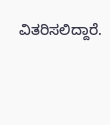ವಿತರಿಸಲಿದ್ದಾರೆ.